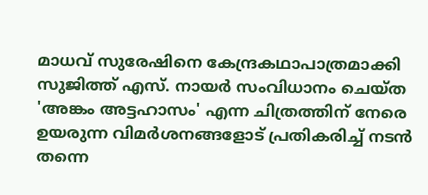മാധവ് സുരേഷിനെ കേന്ദ്രകഥാപാത്രമാക്കി സുജിത്ത് എസ്. നായർ സംവിധാനം ചെയ്ത 'അങ്കം അട്ടഹാസം' എന്ന ചിത്രത്തിന് നേരെ ഉയരുന്ന വിമർശനങ്ങളോട് പ്രതികരിച്ച് നടൻ തന്നെ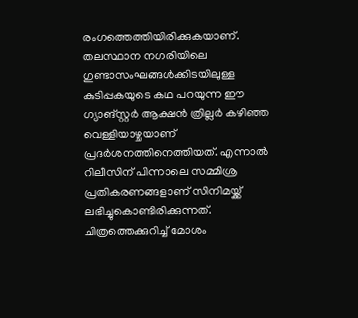രംഗത്തെത്തിയിരിക്കുകയാണ്.
തലസ്ഥാന നഗരിയിലെ ഗുണ്ടാസംഘങ്ങൾക്കിടയിലുള്ള കുടിപ്പകയുടെ കഥ പറയുന്ന ഈ ഗ്യാങ്സ്റ്റർ ആക്ഷൻ ത്രില്ലർ കഴിഞ്ഞ വെള്ളിയാഴ്ചയാണ് പ്രദർശനത്തിനെത്തിയത്. എന്നാൽ റിലീസിന് പിന്നാലെ സമ്മിശ്ര പ്രതികരണങ്ങളാണ് സിനിമയ്ക്ക് ലഭിച്ചുകൊണ്ടിരിക്കുന്നത്.
ചിത്രത്തെക്കുറിച്ച് മോശം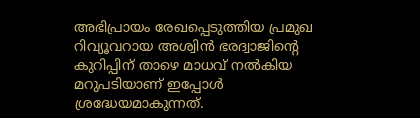അഭിപ്രായം രേഖപ്പെടുത്തിയ പ്രമുഖ റിവ്യൂവറായ അശ്വിൻ ഭരദ്വാജിന്റെ കുറിപ്പിന് താഴെ മാധവ് നൽകിയ മറുപടിയാണ് ഇപ്പോൾ ശ്രദ്ധേയമാകുന്നത്.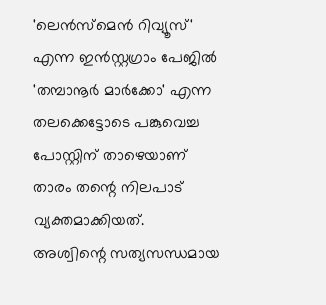'ലെൻസ്മെൻ റിവ്യൂസ്' എന്ന ഇൻസ്റ്റഗ്രാം പേജിൽ 'തമ്പാനൂർ മാർക്കോ' എന്ന തലക്കെട്ടോടെ പങ്കുവെച്ച പോസ്റ്റിന് താഴെയാണ് താരം തന്റെ നിലപാട് വ്യക്തമാക്കിയത്.
അശ്വിന്റെ സത്യസന്ധമായ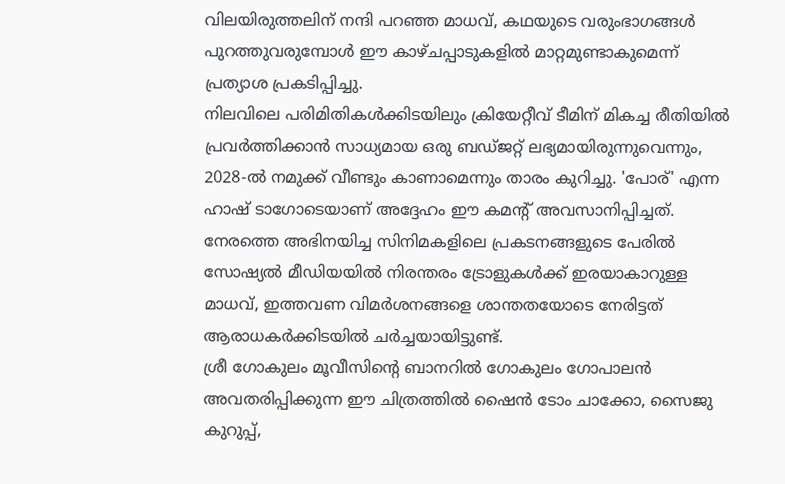വിലയിരുത്തലിന് നന്ദി പറഞ്ഞ മാധവ്, കഥയുടെ വരുംഭാഗങ്ങൾ പുറത്തുവരുമ്പോൾ ഈ കാഴ്ചപ്പാടുകളിൽ മാറ്റമുണ്ടാകുമെന്ന് പ്രത്യാശ പ്രകടിപ്പിച്ചു.
നിലവിലെ പരിമിതികൾക്കിടയിലും ക്രിയേറ്റീവ് ടീമിന് മികച്ച രീതിയിൽ പ്രവർത്തിക്കാൻ സാധ്യമായ ഒരു ബഡ്ജറ്റ് ലഭ്യമായിരുന്നുവെന്നും, 2028-ൽ നമുക്ക് വീണ്ടും കാണാമെന്നും താരം കുറിച്ചു. 'പോര്' എന്ന ഹാഷ് ടാഗോടെയാണ് അദ്ദേഹം ഈ കമന്റ് അവസാനിപ്പിച്ചത്.
നേരത്തെ അഭിനയിച്ച സിനിമകളിലെ പ്രകടനങ്ങളുടെ പേരിൽ സോഷ്യൽ മീഡിയയിൽ നിരന്തരം ട്രോളുകൾക്ക് ഇരയാകാറുള്ള മാധവ്, ഇത്തവണ വിമർശനങ്ങളെ ശാന്തതയോടെ നേരിട്ടത് ആരാധകർക്കിടയിൽ ചർച്ചയായിട്ടുണ്ട്.
ശ്രീ ഗോകുലം മൂവീസിന്റെ ബാനറിൽ ഗോകുലം ഗോപാലൻ അവതരിപ്പിക്കുന്ന ഈ ചിത്രത്തിൽ ഷൈൻ ടോം ചാക്കോ, സൈജു കുറുപ്പ്,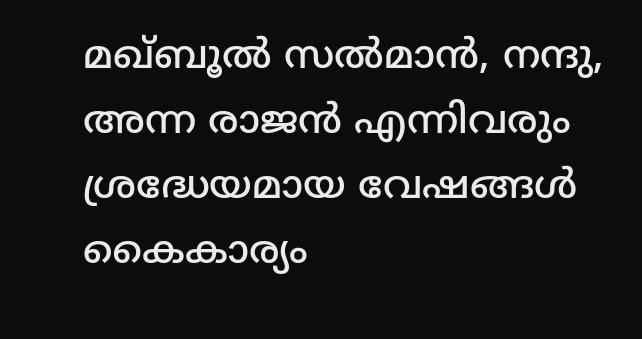മഖ്ബൂൽ സൽമാൻ, നന്ദു, അന്ന രാജൻ എന്നിവരും ശ്രദ്ധേയമായ വേഷങ്ങൾ കൈകാര്യം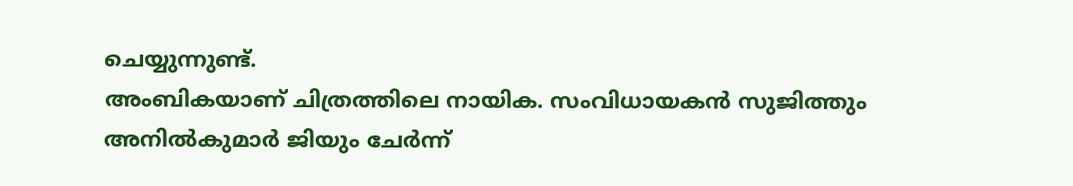ചെയ്യുന്നുണ്ട്.
അംബികയാണ് ചിത്രത്തിലെ നായിക. സംവിധായകൻ സുജിത്തും അനിൽകുമാർ ജിയും ചേർന്ന്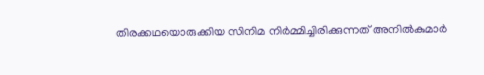തിരക്കഥയൊരുക്കിയ സിനിമ നിർമ്മിച്ചിരിക്കുന്നത് അനിൽകുമാർ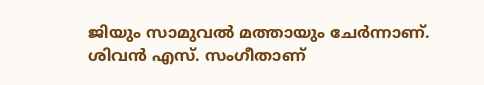ജിയും സാമുവൽ മത്തായും ചേർന്നാണ്. ശിവൻ എസ്. സംഗീതാണ്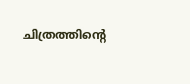ചിത്രത്തിന്റെ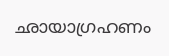ഛായാഗ്രഹണം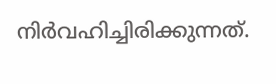നിർവഹിച്ചിരിക്കുന്നത്.